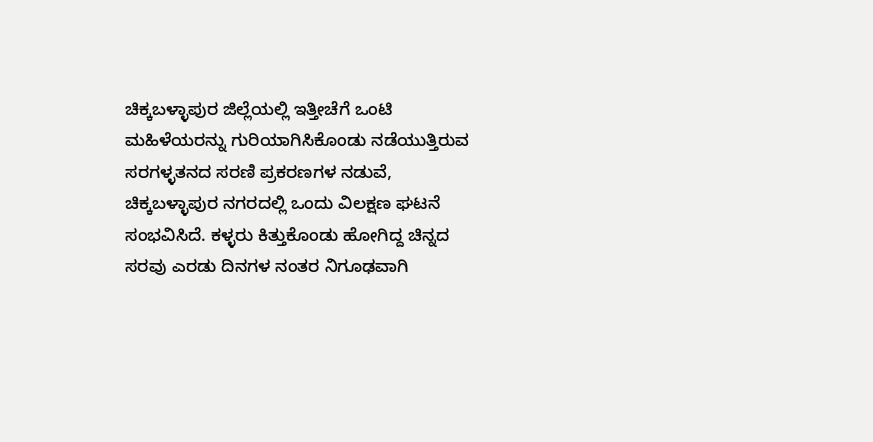ಚಿಕ್ಕಬಳ್ಳಾಪುರ ಜಿಲ್ಲೆಯಲ್ಲಿ ಇತ್ತೀಚೆಗೆ ಒಂಟಿ ಮಹಿಳೆಯರನ್ನು ಗುರಿಯಾಗಿಸಿಕೊಂಡು ನಡೆಯುತ್ತಿರುವ ಸರಗಳ್ಳತನದ ಸರಣಿ ಪ್ರಕರಣಗಳ ನಡುವೆ, ಚಿಕ್ಕಬಳ್ಳಾಪುರ ನಗರದಲ್ಲಿ ಒಂದು ವಿಲಕ್ಷಣ ಘಟನೆ ಸಂಭವಿಸಿದೆ. ಕಳ್ಳರು ಕಿತ್ತುಕೊಂಡು ಹೋಗಿದ್ದ ಚಿನ್ನದ ಸರವು ಎರಡು ದಿನಗಳ ನಂತರ ನಿಗೂಢವಾಗಿ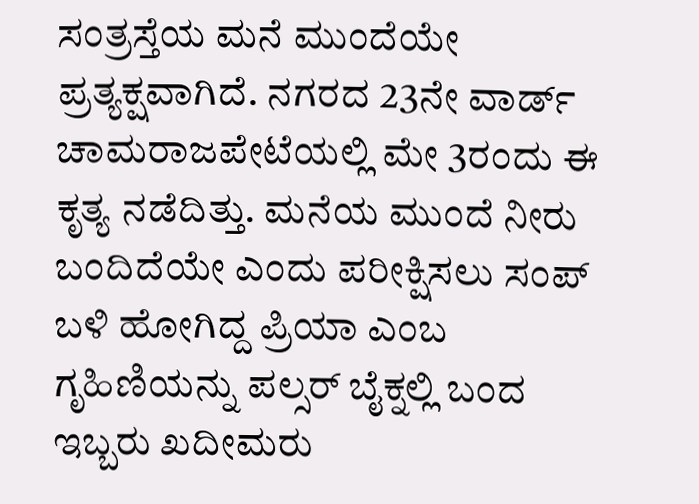ಸಂತ್ರಸ್ತೆಯ ಮನೆ ಮುಂದೆಯೇ ಪ್ರತ್ಯಕ್ಷವಾಗಿದೆ. ನಗರದ 23ನೇ ವಾರ್ಡ್ ಚಾಮರಾಜಪೇಟೆಯಲ್ಲಿ ಮೇ 3ರಂದು ಈ ಕೃತ್ಯ ನಡೆದಿತ್ತು. ಮನೆಯ ಮುಂದೆ ನೀರು ಬಂದಿದೆಯೇ ಎಂದು ಪರೀಕ್ಷಿಸಲು ಸಂಪ್ ಬಳಿ ಹೋಗಿದ್ದ ಪ್ರಿಯಾ ಎಂಬ ಗೃಹಿಣಿಯನ್ನು ಪಲ್ಸರ್ ಬೈಕ್ನಲ್ಲಿ ಬಂದ ಇಬ್ಬರು ಖದೀಮರು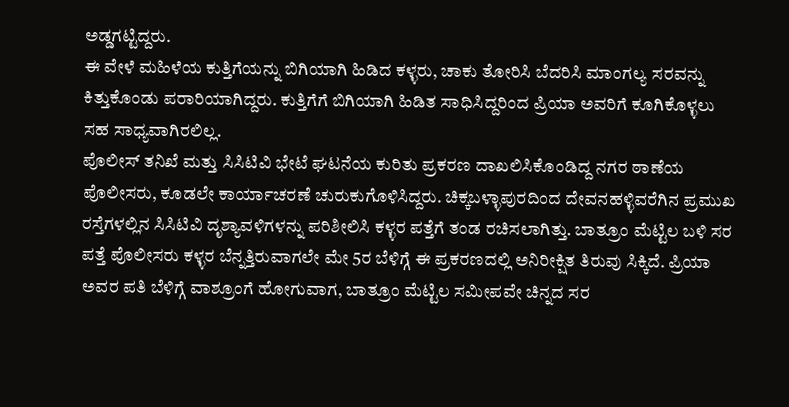ಅಡ್ಡಗಟ್ಟಿದ್ದರು.
ಈ ವೇಳೆ ಮಹಿಳೆಯ ಕುತ್ತಿಗೆಯನ್ನು ಬಿಗಿಯಾಗಿ ಹಿಡಿದ ಕಳ್ಳರು, ಚಾಕು ತೋರಿಸಿ ಬೆದರಿಸಿ ಮಾಂಗಲ್ಯ ಸರವನ್ನು ಕಿತ್ತುಕೊಂಡು ಪರಾರಿಯಾಗಿದ್ದರು. ಕುತ್ತಿಗೆಗೆ ಬಿಗಿಯಾಗಿ ಹಿಡಿತ ಸಾಧಿಸಿದ್ದರಿಂದ ಪ್ರಿಯಾ ಅವರಿಗೆ ಕೂಗಿಕೊಳ್ಳಲು ಸಹ ಸಾಧ್ಯವಾಗಿರಲಿಲ್ಲ.
ಪೊಲೀಸ್ ತನಿಖೆ ಮತ್ತು ಸಿಸಿಟಿವಿ ಭೇಟೆ ಘಟನೆಯ ಕುರಿತು ಪ್ರಕರಣ ದಾಖಲಿಸಿಕೊಂಡಿದ್ದ ನಗರ ಠಾಣೆಯ ಪೊಲೀಸರು, ಕೂಡಲೇ ಕಾರ್ಯಾಚರಣೆ ಚುರುಕುಗೊಳಿಸಿದ್ದರು. ಚಿಕ್ಕಬಳ್ಳಾಪುರದಿಂದ ದೇವನಹಳ್ಳಿವರೆಗಿನ ಪ್ರಮುಖ ರಸ್ತೆಗಳಲ್ಲಿನ ಸಿಸಿಟಿವಿ ದೃಶ್ಯಾವಳಿಗಳನ್ನು ಪರಿಶೀಲಿಸಿ ಕಳ್ಳರ ಪತ್ತೆಗೆ ತಂಡ ರಚಿಸಲಾಗಿತ್ತು. ಬಾತ್ರೂಂ ಮೆಟ್ಟಿಲ ಬಳಿ ಸರ ಪತ್ತೆ ಪೊಲೀಸರು ಕಳ್ಳರ ಬೆನ್ನತ್ತಿರುವಾಗಲೇ ಮೇ 5ರ ಬೆಳಿಗ್ಗೆ ಈ ಪ್ರಕರಣದಲ್ಲಿ ಅನಿರೀಕ್ಷಿತ ತಿರುವು ಸಿಕ್ಕಿದೆ. ಪ್ರಿಯಾ ಅವರ ಪತಿ ಬೆಳಿಗ್ಗೆ ವಾಶ್ರೂಂಗೆ ಹೋಗುವಾಗ, ಬಾತ್ರೂಂ ಮೆಟ್ಟಿಲ ಸಮೀಪವೇ ಚಿನ್ನದ ಸರ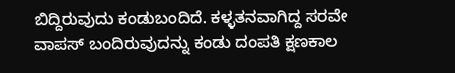ಬಿದ್ದಿರುವುದು ಕಂಡುಬಂದಿದೆ. ಕಳ್ಳತನವಾಗಿದ್ದ ಸರವೇ ವಾಪಸ್ ಬಂದಿರುವುದನ್ನು ಕಂಡು ದಂಪತಿ ಕ್ಷಣಕಾಲ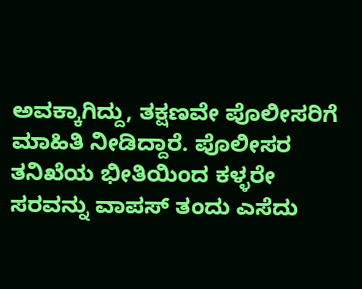ಅವಕ್ಕಾಗಿದ್ದು, ತಕ್ಷಣವೇ ಪೊಲೀಸರಿಗೆ ಮಾಹಿತಿ ನೀಡಿದ್ದಾರೆ. ಪೊಲೀಸರ ತನಿಖೆಯ ಭೀತಿಯಿಂದ ಕಳ್ಳರೇ ಸರವನ್ನು ವಾಪಸ್ ತಂದು ಎಸೆದು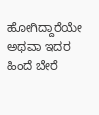ಹೋಗಿದ್ದಾರೆಯೇ ಅಥವಾ ಇದರ ಹಿಂದೆ ಬೇರೆ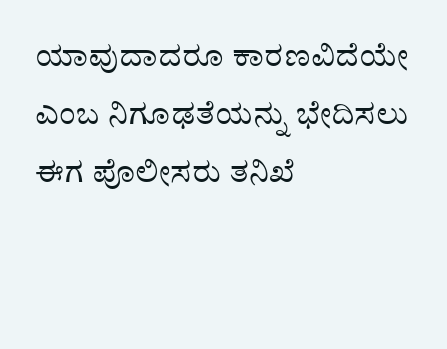ಯಾವುದಾದರೂ ಕಾರಣವಿದೆಯೇ ಎಂಬ ನಿಗೂಢತೆಯನ್ನು ಭೇದಿಸಲು ಈಗ ಪೊಲೀಸರು ತನಿಖೆ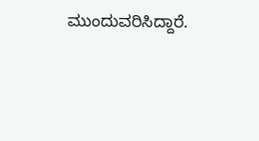ಮುಂದುವರಿಸಿದ್ದಾರೆ.